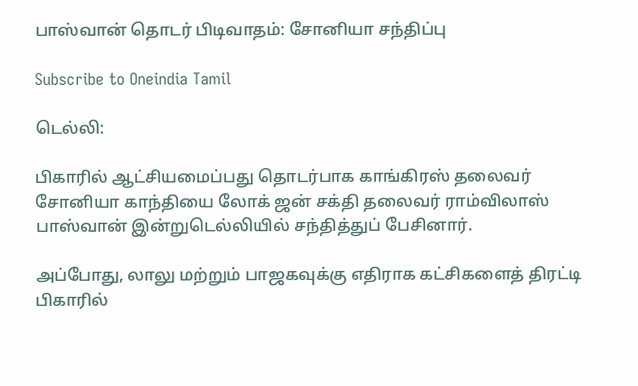பாஸ்வான் தொடர் பிடிவாதம்: சோனியா சந்திப்பு

Subscribe to Oneindia Tamil

டெல்லி:

பிகாரில் ஆட்சியமைப்பது தொடர்பாக காங்கிரஸ் தலைவர் சோனியா காந்தியை லோக் ஜன் சக்தி தலைவர் ராம்விலாஸ் பாஸ்வான் இன்றுடெல்லியில் சந்தித்துப் பேசினார்.

அப்போது, லாலு மற்றும் பாஜகவுக்கு எதிராக கட்சிகளைத் திரட்டி பிகாரில்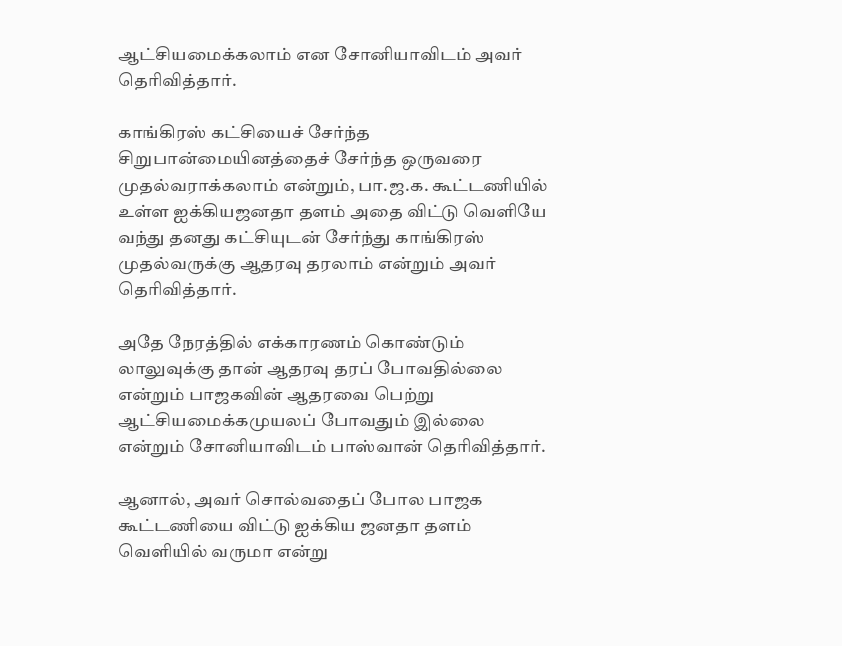ஆட்சியமைக்கலாம் என சோனியாவிடம் அவர் தெரிவித்தார்.

காங்கிரஸ் கட்சியைச் சேர்ந்த சிறுபான்மையினத்தைச் சேர்ந்த ஒருவரை முதல்வராக்கலாம் என்றும், பா.ஜ.க. கூட்டணியில் உள்ள ஐக்கியஜனதா தளம் அதை விட்டு வெளியே வந்து தனது கட்சியுடன் சேர்ந்து காங்கிரஸ் முதல்வருக்கு ஆதரவு தரலாம் என்றும் அவர் தெரிவித்தார்.

அதே நேரத்தில் எக்காரணம் கொண்டும் லாலுவுக்கு தான் ஆதரவு தரப் போவதில்லை என்றும் பாஜகவின் ஆதரவை பெற்று ஆட்சியமைக்கமுயலப் போவதும் இல்லை என்றும் சோனியாவிடம் பாஸ்வான் தெரிவித்தார்.

ஆனால், அவர் சொல்வதைப் போல பாஜக கூட்டணியை விட்டு ஐக்கிய ஜனதா தளம் வெளியில் வருமா என்று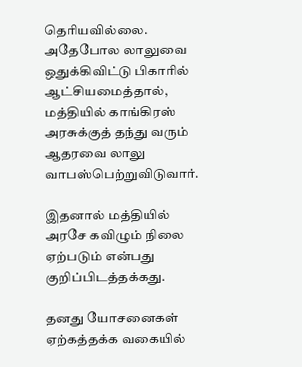தெரியவில்லை. அதேபோல லாலுவை ஒதுக்கிவிட்டு பிகாரில் ஆட்சியமைத்தால், மத்தியில் காங்கிரஸ் அரசுக்குத் தந்து வரும் ஆதரவை லாலு வாபஸ்பெற்றுவிடுவார்.

இதனால் மத்தியில் அரசே கவிழும் நிலை ஏற்படும் என்பது குறிப்பிடத்தக்கது.

தனது யோசனைகள் ஏற்கத்தக்க வகையில்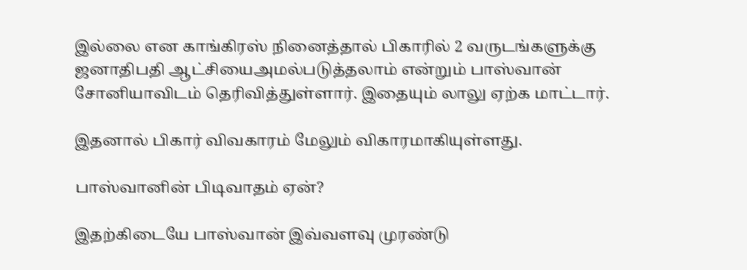இல்லை என காங்கிரஸ் நினைத்தால் பிகாரில் 2 வருடங்களுக்கு ஜனாதிபதி ஆட்சியைஅமல்படுத்தலாம் என்றும் பாஸ்வான் சோனியாவிடம் தெரிவித்துள்ளார். இதையும் லாலு ஏற்க மாட்டார்.

இதனால் பிகார் விவகாரம் மேலும் விகாரமாகியுள்ளது.

பாஸ்வானின் பிடிவாதம் ஏன்?

இதற்கிடையே பாஸ்வான் இவ்வளவு முரண்டு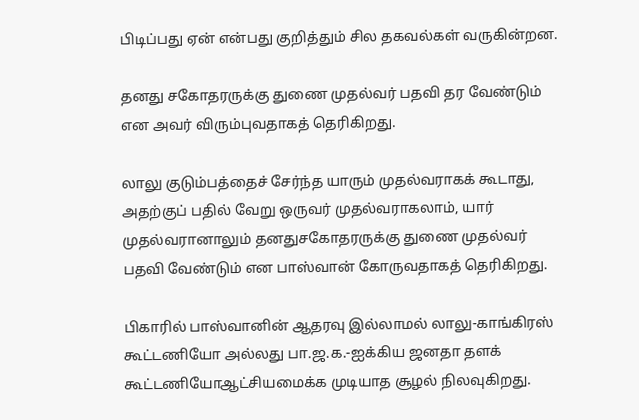பிடிப்பது ஏன் என்பது குறித்தும் சில தகவல்கள் வருகின்றன.

தனது சகோதரருக்கு துணை முதல்வர் பதவி தர வேண்டும் என அவர் விரும்புவதாகத் தெரிகிறது.

லாலு குடும்பத்தைச் சேர்ந்த யாரும் முதல்வராகக் கூடாது, அதற்குப் பதில் வேறு ஒருவர் முதல்வராகலாம், யார் முதல்வரானாலும் தனதுசகோதரருக்கு துணை முதல்வர் பதவி வேண்டும் என பாஸ்வான் கோருவதாகத் தெரிகிறது.

பிகாரில் பாஸ்வானின் ஆதரவு இல்லாமல் லாலு-காங்கிரஸ் கூட்டணியோ அல்லது பா.ஜ.க.-ஐக்கிய ஜனதா தளக் கூட்டணியோஆட்சியமைக்க முடியாத சூழல் நிலவுகிறது.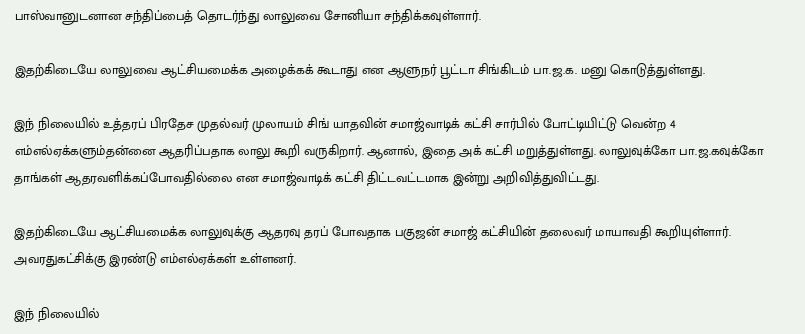பாஸ்வானுடனான சந்திப்பைத் தொடர்ந்து லாலுவை சோனியா சந்திக்கவுள்ளார்.

இதற்கிடையே லாலுவை ஆட்சியமைக்க அழைக்கக் கூடாது என ஆளுநர் பூட்டா சிங்கிடம் பா.ஜ.க. மனு கொடுத்துள்ளது.

இந் நிலையில் உத்தரப் பிரதேச முதல்வர் முலாயம் சிங் யாதவின் சமாஜ்வாடிக் கட்சி சார்பில் போட்டியிட்டு வென்ற 4 எம்எல்ஏக்களும்தன்னை ஆதரிப்பதாக லாலு கூறி வருகிறார். ஆனால், இதை அக் கட்சி மறுத்துள்ளது. லாலுவுக்கோ பா.ஜ.கவுக்கோ தாங்கள் ஆதரவளிக்கப்போவதில்லை என சமாஜ்வாடிக் கட்சி திட்டவட்டமாக இன்று அறிவித்துவிட்டது.

இதற்கிடையே ஆட்சியமைக்க லாலுவுக்கு ஆதரவு தரப் போவதாக பகுஜன் சமாஜ் கட்சியின் தலைவர் மாயாவதி கூறியுள்ளார். அவரதுகட்சிக்கு இரண்டு எம்எல்ஏக்கள் உள்ளனர்.

இந் நிலையில்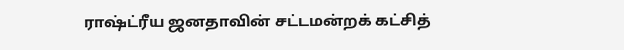ராஷ்ட்ரீய ஜனதாவின் சட்டமன்றக் கட்சித்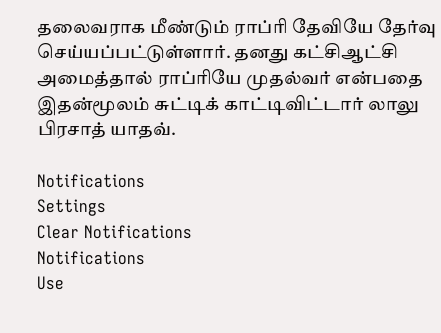தலைவராக மீண்டும் ராப்ரி தேவியே தேர்வு செய்யப்பட்டுள்ளார். தனது கட்சிஆட்சி அமைத்தால் ராப்ரியே முதல்வர் என்பதை இதன்மூலம் சுட்டிக் காட்டிவிட்டார் லாலு பிரசாத் யாதவ்.

Notifications
Settings
Clear Notifications
Notifications
Use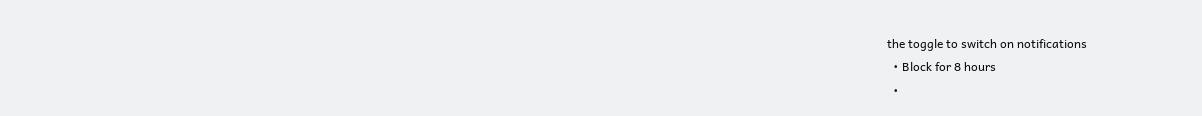the toggle to switch on notifications
  • Block for 8 hours
  •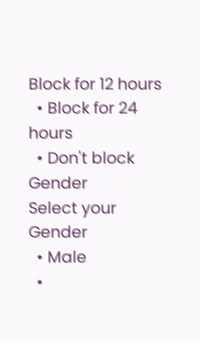Block for 12 hours
  • Block for 24 hours
  • Don't block
Gender
Select your Gender
  • Male
  •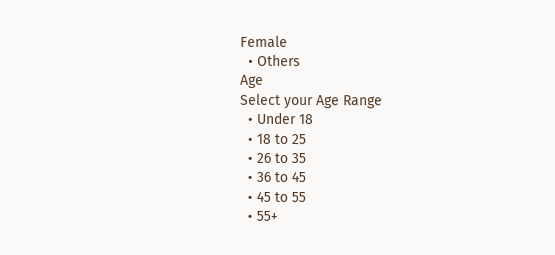Female
  • Others
Age
Select your Age Range
  • Under 18
  • 18 to 25
  • 26 to 35
  • 36 to 45
  • 45 to 55
  • 55+